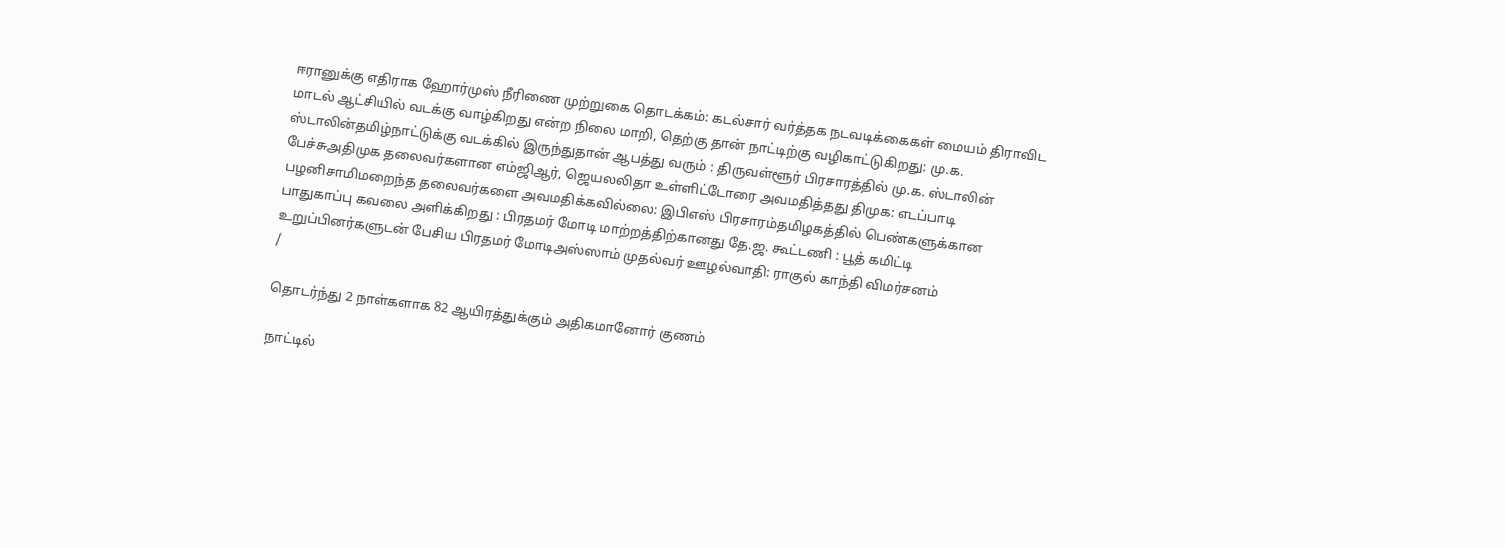ஈரானுக்கு எதிராக ஹோர்முஸ் நீரிணை முற்றுகை தொடக்கம்: கடல்சார் வர்த்தக நடவடிக்கைகள் மையம் திராவிட மாடல் ஆட்சியில் வடக்கு வாழ்கிறது என்ற நிலை மாறி, தெற்கு தான் நாட்டிற்கு வழிகாட்டுகிறது: மு.க. ஸ்டாலின்தமிழ்நாட்டுக்கு வடக்கில் இருந்துதான் ஆபத்து வரும் : திருவள்ளூர் பிரசாரத்தில் மு.க. ஸ்டாலின் பேச்சுஅதிமுக தலைவர்களான எம்ஜிஆர், ஜெயலலிதா உள்ளிட்டோரை அவமதித்தது திமுக: எடப்பாடி பழனிசாமிமறைந்த தலைவர்களை அவமதிக்கவில்லை: இபிஎஸ் பிரசாரம்தமிழகத்தில் பெண்களுக்கான பாதுகாப்பு கவலை அளிக்கிறது : பிரதமர் மோடி மாற்றத்திற்கானது தே.ஜ. கூட்டணி : பூத் கமிட்டி உறுப்பினர்களுடன் பேசிய பிரதமர் மோடிஅஸ்ஸாம் முதல்வர் ஊழல்வாதி: ராகுல் காந்தி விமர்சனம்
/

தொடர்ந்து 2 நாள்களாக 82 ஆயிரத்துக்கும் அதிகமானோர் குணம்

நாட்டில்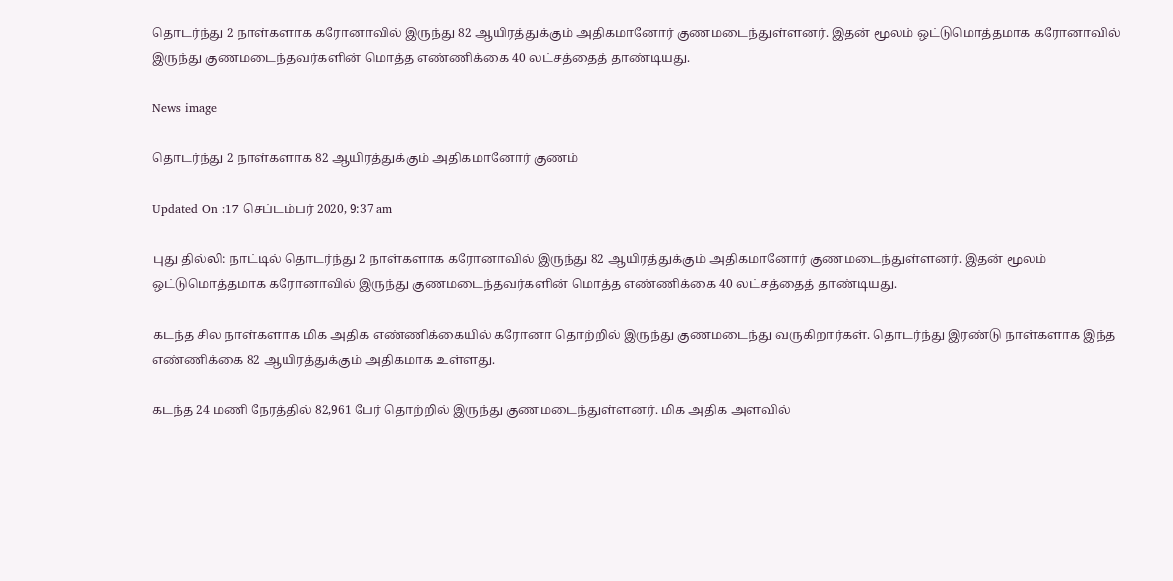தொடர்ந்து 2 நாள்களாக கரோனாவில் இருந்து 82 ஆயிரத்துக்கும் அதிகமானோர் குணமடைந்துள்ளனர். இதன் மூலம் ஒட்டுமொத்தமாக கரோனாவில் இருந்து குணமடைந்தவர்களின் மொத்த எண்ணிக்கை 40 லட்சத்தைத் தாண்டியது.

News image

தொடர்ந்து 2 நாள்களாக 82 ஆயிரத்துக்கும் அதிகமானோர் குணம்

Updated On :17 செப்டம்பர் 2020, 9:37 am

புது தில்லி: நாட்டில் தொடர்ந்து 2 நாள்களாக கரோனாவில் இருந்து 82 ஆயிரத்துக்கும் அதிகமானோர் குணமடைந்துள்ளனர். இதன் மூலம் ஒட்டுமொத்தமாக கரோனாவில் இருந்து குணமடைந்தவர்களின் மொத்த எண்ணிக்கை 40 லட்சத்தைத் தாண்டியது.

கடந்த சில நாள்களாக மிக அதிக எண்ணிக்கையில் கரோனா தொற்றில் இருந்து குணமடைந்து வருகிறார்கள். தொடர்ந்து இரண்டு நாள்களாக இந்த எண்ணிக்கை 82 ஆயிரத்துக்கும் அதிகமாக உள்ளது.

கடந்த 24 மணி நேரத்தில் 82,961 பேர் தொற்றில் இருந்து குணமடைந்துள்ளனர். மிக அதிக அளவில்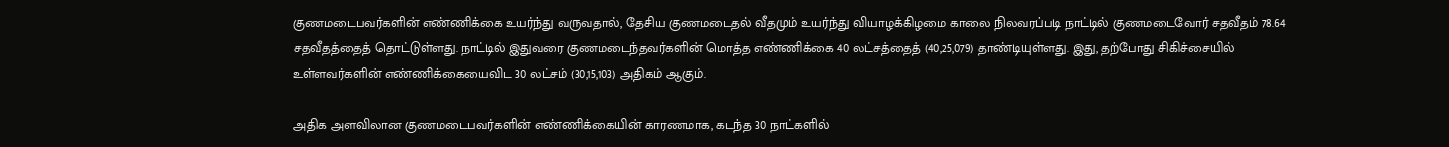குணமடைபவர்களின் எண்ணிக்கை உயர்ந்து வருவதால், தேசிய குணமடைதல் வீதமும் உயர்ந்து வியாழக்கிழமை காலை நிலவரப்படி நாட்டில் குணமடைவோர் சதவீதம் 78.64 சதவீதத்தைத் தொட்டுள்ளது. நாட்டில் இதுவரை குணமடைந்தவர்களின் மொத்த எண்ணிக்கை 40 லட்சத்தைத் (40,25,079) தாண்டியுள்ளது. இது, தற்போது சிகிச்சையில் உள்ளவர்களின் எண்ணிக்கையைவிட 30 லட்சம் (30,15,103) அதிகம் ஆகும்.

அதிக அளவிலான குணமடைபவர்களின் எண்ணிக்கையின் காரணமாக, கடந்த 30 நாட்களில்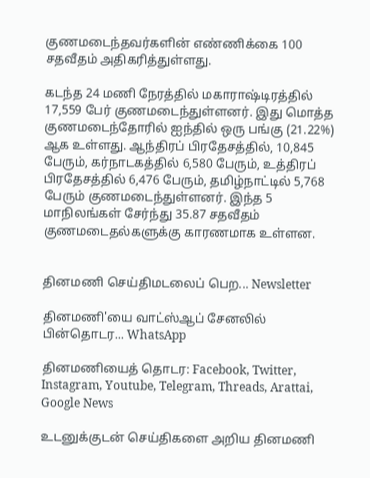குணமடைந்தவர்களின் எண்ணிக்கை 100 சதவீதம் அதிகரித்துள்ளது.

கடந்த 24 மணி நேரத்தில் மகாராஷ்டிரத்தில் 17,559 பேர் குணமடைந்துள்ளனர். இது மொத்த குணமடைந்தோரில் ஐந்தில் ஒரு பங்கு (21.22%) ஆக உள்ளது. ஆந்திரப் பிரதேசத்தில், 10,845 பேரும், கர்நாடகத்தில் 6,580 பேரும், உத்திரப் பிரதேசத்தில் 6,476 பேரும், தமிழ்நாட்டில் 5,768 பேரும் குணமடைந்துள்ளனர். இந்த 5 மாநிலங்கள் சேர்ந்து 35.87 சதவீதம் குணமடைதல்களுக்கு காரணமாக உள்ளன.


தினமணி செய்திமடலைப் பெற... Newsletter

தினமணி'யை வாட்ஸ்ஆப் சேனலில் பின்தொடர... WhatsApp

தினமணியைத் தொடர: Facebook, Twitter, Instagram, Youtube, Telegram, Threads, Arattai, Google News

உடனுக்குடன் செய்திகளை அறிய தினமணி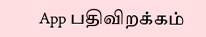App பதிவிறக்கம்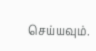செய்யவும்.